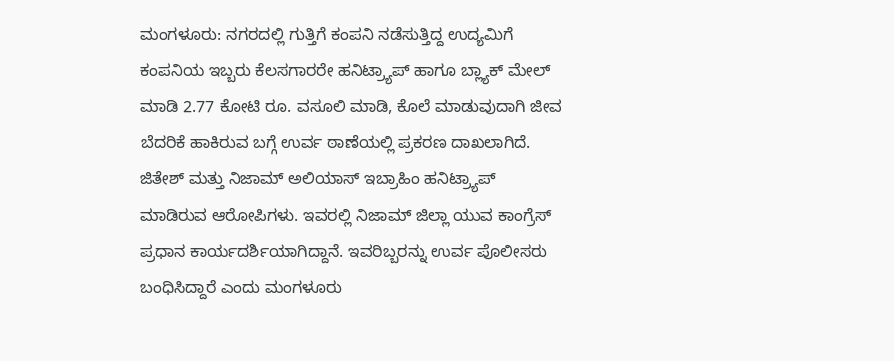ಮಂಗಳೂರು: ನಗರದಲ್ಲಿ ಗುತ್ತಿಗೆ ಕಂಪನಿ ನಡೆಸುತ್ತಿದ್ದ ಉದ್ಯಮಿಗೆ ಕಂಪನಿಯ ಇಬ್ಬರು ಕೆಲಸಗಾರರೇ ಹನಿಟ್ರ್ಯಾಪ್ ಹಾಗೂ ಬ್ಲ್ಯಾಕ್ ಮೇಲ್ ಮಾಡಿ 2.77 ಕೋಟಿ ರೂ. ವಸೂಲಿ ಮಾಡಿ, ಕೊಲೆ ಮಾಡುವುದಾಗಿ ಜೀವ ಬೆದರಿಕೆ ಹಾಕಿರುವ ಬಗ್ಗೆ ಉರ್ವ ಠಾಣೆಯಲ್ಲಿ ಪ್ರಕರಣ ದಾಖಲಾಗಿದೆ. ಜಿತೇಶ್ ಮತ್ತು ನಿಜಾಮ್ ಅಲಿಯಾಸ್ ಇಬ್ರಾಹಿಂ ಹನಿಟ್ರ್ಯಾಪ್ ಮಾಡಿರುವ ಆರೋಪಿಗಳು. ಇವರಲ್ಲಿ ನಿಜಾಮ್ ಜಿಲ್ಲಾ ಯುವ ಕಾಂಗ್ರೆಸ್ ಪ್ರಧಾನ ಕಾರ್ಯದರ್ಶಿಯಾಗಿದ್ದಾನೆ. ಇವರಿಬ್ಬರನ್ನು ಉರ್ವ ಪೊಲೀಸರು ಬಂಧಿಸಿದ್ದಾರೆ ಎಂದು ಮಂಗಳೂರು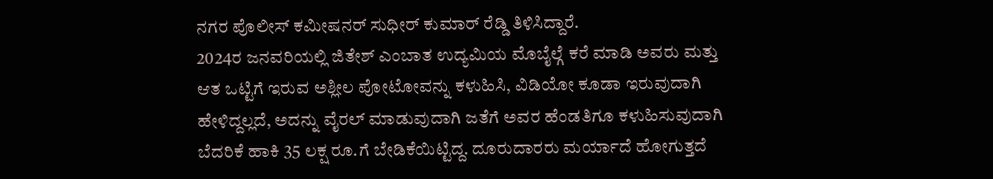ನಗರ ಪೊಲೀಸ್ ಕಮೀಷನರ್ ಸುಧೀರ್ ಕುಮಾರ್ ರೆಡ್ಡಿ ತಿಳಿಸಿದ್ದಾರೆ.
2024ರ ಜನವರಿಯಲ್ಲಿ ಜಿತೇಶ್ ಎಂಬಾತ ಉದ್ಯಮಿಯ ಮೊಬೈಲ್ಗೆ ಕರೆ ಮಾಡಿ ಅವರು ಮತ್ತು ಆತ ಒಟ್ಟಿಗೆ ಇರುವ ಅಶ್ಲೀಲ ಪೋಟೋವನ್ನು ಕಳುಹಿಸಿ, ವಿಡಿಯೋ ಕೂಡಾ ಇರುವುದಾಗಿ ಹೇಳಿದ್ದಲ್ಲದೆ, ಅದನ್ನು ವೈರಲ್ ಮಾಡುವುದಾಗಿ ಜತೆಗೆ ಅವರ ಹೆಂಡತಿಗೂ ಕಳುಹಿಸುವುದಾಗಿ ಬೆದರಿಕೆ ಹಾಕಿ 35 ಲಕ್ಷ ರೂ.ಗೆ ಬೇಡಿಕೆಯಿಟ್ಟಿದ್ದ. ದೂರುದಾರರು ಮರ್ಯಾದೆ ಹೋಗುತ್ತದೆ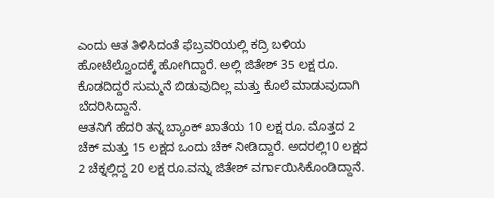ಎಂದು ಆತ ತಿಳಿಸಿದಂತೆ ಫೆಬ್ರವರಿಯಲ್ಲಿ ಕದ್ರಿ ಬಳಿಯ ಹೋಟೆಲ್ವೊಂದಕ್ಕೆ ಹೋಗಿದ್ದಾರೆ. ಅಲ್ಲಿ ಜಿತೇಶ್ 35 ಲಕ್ಷ ರೂ. ಕೊಡದಿದ್ದರೆ ಸುಮ್ಮನೆ ಬಿಡುವುದಿಲ್ಲ ಮತ್ತು ಕೊಲೆ ಮಾಡುವುದಾಗಿ ಬೆದರಿಸಿದ್ದಾನೆ.
ಆತನಿಗೆ ಹೆದರಿ ತನ್ನ ಬ್ಯಾಂಕ್ ಖಾತೆಯ 10 ಲಕ್ಷ ರೂ. ಮೊತ್ತದ 2 ಚೆಕ್ ಮತ್ತು 15 ಲಕ್ಷದ ಒಂದು ಚೆಕ್ ನೀಡಿದ್ದಾರೆ. ಅದರಲ್ಲಿ10 ಲಕ್ಷದ 2 ಚೆಕ್ನಲ್ಲಿದ್ದ 20 ಲಕ್ಷ ರೂ.ವನ್ನು ಜಿತೇಶ್ ವರ್ಗಾಯಿಸಿಕೊಂಡಿದ್ದಾನೆ.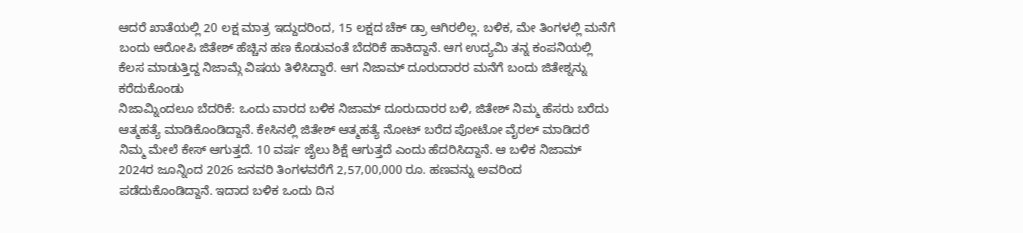ಆದರೆ ಖಾತೆಯಲ್ಲಿ 20 ಲಕ್ಷ ಮಾತ್ರ ಇದ್ದುದರಿಂದ, 15 ಲಕ್ಷದ ಚೆಕ್ ಡ್ರಾ ಆಗಿರಲಿಲ್ಲ. ಬಳಿಕ, ಮೇ ತಿಂಗಳಲ್ಲಿ ಮನೆಗೆ ಬಂದು ಆರೋಪಿ ಜಿತೇಶ್ ಹೆಚ್ಚಿನ ಹಣ ಕೊಡುವಂತೆ ಬೆದರಿಕೆ ಹಾಕಿದ್ದಾನೆ. ಆಗ ಉದ್ಯಮಿ ತನ್ನ ಕಂಪನಿಯಲ್ಲಿ ಕೆಲಸ ಮಾಡುತ್ತಿದ್ದ ನಿಜಾಮ್ಗೆ ವಿಷಯ ತಿಳಿಸಿದ್ದಾರೆ. ಆಗ ನಿಜಾಮ್ ದೂರುದಾರರ ಮನೆಗೆ ಬಂದು ಜಿತೇಶ್ನನ್ನು ಕರೆದುಕೊಂಡು
ನಿಜಾಮ್ನಿಂದಲೂ ಬೆದರಿಕೆ: ಒಂದು ವಾರದ ಬಳಿಕ ನಿಜಾಮ್ ದೂರುದಾರರ ಬಳಿ, ಜಿತೇಶ್ ನಿಮ್ಮ ಹೆಸರು ಬರೆದು ಆತ್ಮಹತ್ಯೆ ಮಾಡಿಕೊಂಡಿದ್ದಾನೆ. ಕೇಸಿನಲ್ಲಿ ಜಿತೇಶ್ ಆತ್ಮಹತ್ಯೆ ನೋಟ್ ಬರೆದ ಪೋಟೋ ವೈರಲ್ ಮಾಡಿದರೆ ನಿಮ್ಮ ಮೇಲೆ ಕೇಸ್ ಆಗುತ್ತದೆ. 10 ವರ್ಷ ಜೈಲು ಶಿಕ್ಷೆ ಆಗುತ್ತದೆ ಎಂದು ಹೆದರಿಸಿದ್ದಾನೆ. ಆ ಬಳಿಕ ನಿಜಾಮ್ 2024ರ ಜೂನ್ನಿಂದ 2026 ಜನವರಿ ತಿಂಗಳವರೆಗೆ 2,57,00,000 ರೂ. ಹಣವನ್ನು ಅವರಿಂದ ಪಡೆದುಕೊಂಡಿದ್ದಾನೆ. ಇದಾದ ಬಳಿಕ ಒಂದು ದಿನ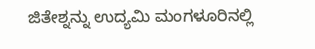ಜಿತೇಶ್ನನ್ನು ಉದ್ಯಮಿ ಮಂಗಳೂರಿನಲ್ಲಿ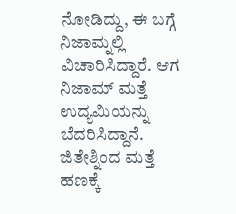ನೋಡಿದ್ದು, ಈ ಬಗ್ಗೆ ನಿಜಾಮ್ನಲ್ಲಿ ವಿಚಾರಿಸಿದ್ದಾರೆ. ಆಗ ನಿಜಾಮ್ ಮತ್ತೆ ಉದ್ಯಮಿಯನ್ನು ಬೆದರಿಸಿದ್ದಾನೆ.
ಜಿತೇಶ್ನಿಂದ ಮತ್ತೆ ಹಣಕ್ಕೆ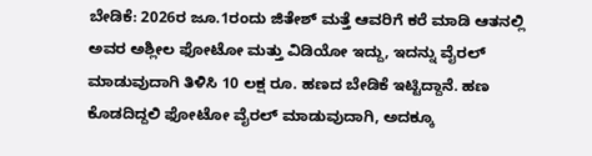ಬೇಡಿಕೆ: 2026ರ ಜೂ.1ರಂದು ಜಿತೇಶ್ ಮತ್ತೆ ಆವರಿಗೆ ಕರೆ ಮಾಡಿ ಆತನಲ್ಲಿ ಅವರ ಅಶ್ಲೀಲ ಫೋಟೋ ಮತ್ತು ವಿಡಿಯೋ ಇದ್ದು, ಇದನ್ನು ವೈರಲ್ ಮಾಡುವುದಾಗಿ ತಿಳಿಸಿ 10 ಲಕ್ಷ ರೂ. ಹಣದ ಬೇಡಿಕೆ ಇಟ್ಟಿದ್ದಾನೆ. ಹಣ ಕೊಡದಿದ್ದಲಿ ಫೋಟೋ ವೈರಲ್ ಮಾಡುವುದಾಗಿ, ಅದಕ್ಕೂ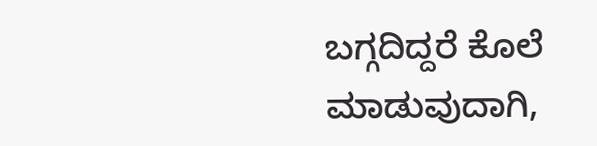ಬಗ್ಗದಿದ್ದರೆ ಕೊಲೆ ಮಾಡುವುದಾಗಿ,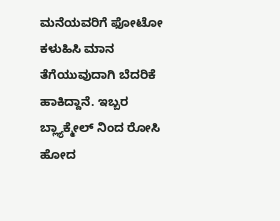ಮನೆಯವರಿಗೆ ಫೋಟೋ ಕಳುಹಿಸಿ ಮಾನ ತೆಗೆಯುವುದಾಗಿ ಬೆದರಿಕೆ ಹಾಕಿದ್ದಾನೆ. ಇಬ್ಬರ ಬ್ಲ್ಯಾಕ್ಮೇಲ್ ನಿಂದ ರೋಸಿ ಹೋದ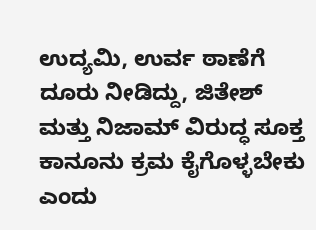ಉದ್ಯಮಿ, ಉರ್ವ ಠಾಣೆಗೆ ದೂರು ನೀಡಿದ್ದು, ಜಿತೇಶ್ ಮತ್ತು ನಿಜಾಮ್ ವಿರುದ್ಧ ಸೂಕ್ತ ಕಾನೂನು ಕ್ರಮ ಕೈಗೊಳ್ಳಬೇಕು ಎಂದು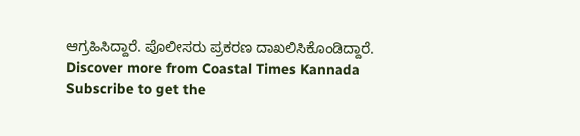ಆಗ್ರಹಿಸಿದ್ದಾರೆ. ಪೊಲೀಸರು ಪ್ರಕರಣ ದಾಖಲಿಸಿಕೊಂಡಿದ್ದಾರೆ.
Discover more from Coastal Times Kannada
Subscribe to get the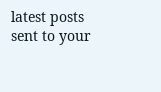latest posts sent to your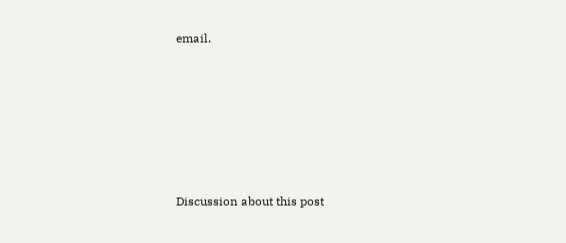email.







Discussion about this post